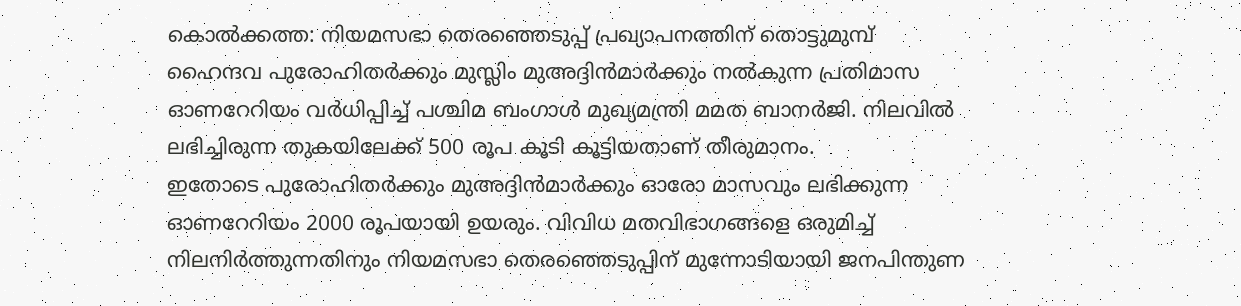കൊൽക്കത്ത: നിയമസഭാ തെരഞ്ഞെടുപ്പ് പ്രഖ്യാപനത്തിന് തൊട്ടുമുമ്പ് ഹൈന്ദവ പുരോഹിതർക്കും മുസ്ലിം മുഅദ്ദിൻമാർക്കും നൽകുന്ന പ്രതിമാസ ഓണറേറിയം വർധിപ്പിച്ച് പശ്ചിമ ബംഗാൾ മുഖ്യമന്ത്രി മമത ബാനർജി. നിലവിൽ ലഭിച്ചിരുന്ന തുകയിലേക്ക് 500 രൂപ കൂടി കൂട്ടിയതാണ് തീരുമാനം.
ഇതോടെ പുരോഹിതർക്കും മുഅദ്ദിൻമാർക്കും ഓരോ മാസവും ലഭിക്കുന്ന ഓണറേറിയം 2000 രൂപയായി ഉയരും. വിവിധ മതവിഭാഗങ്ങളെ ഒരുമിച്ച് നിലനിർത്തുന്നതിനും നിയമസഭാ തെരഞ്ഞെടുപ്പിന് മുന്നോടിയായി ജനപിന്തുണ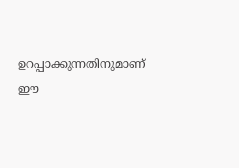ഉറപ്പാക്കുന്നതിനുമാണ് ഈ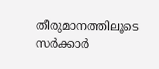തീരുമാനത്തിലൂടെ സർക്കാർ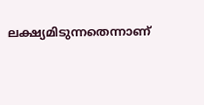ലക്ഷ്യമിടുന്നതെന്നാണ്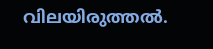വിലയിരുത്തൽ.